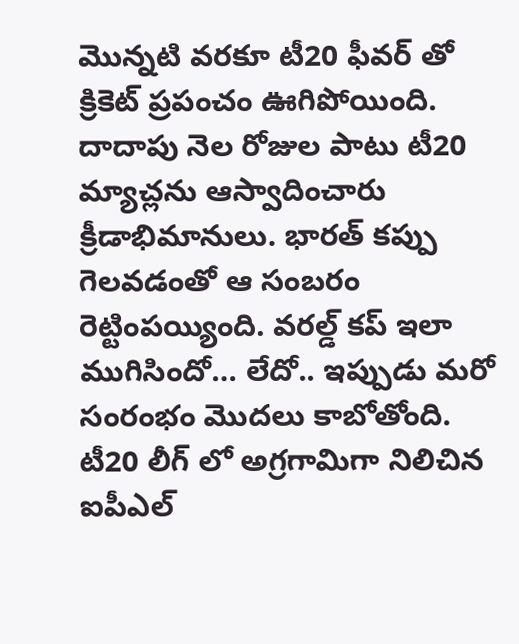మొన్నటి వరకూ టీ20 ఫీవర్ తో క్రికెట్ ప్రపంచం ఊగిపోయింది. దాదాపు నెల రోజుల పాటు టీ20 మ్యాచ్లను ఆస్వాదించారు క్రీడాభిమానులు. భారత్ కప్పు గెలవడంతో ఆ సంబరం రెట్టింపయ్యింది. వరల్డ్ కప్ ఇలా ముగిసిందో… లేదో.. ఇప్పుడు మరో సంరంభం మొదలు కాబోతోంది. టీ20 లీగ్ లో అగ్రగామిగా నిలిచిన ఐపీఎల్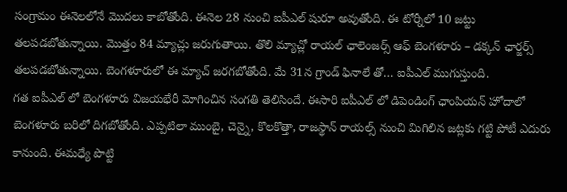సంగ్రామం ఈనెలలోనే మొదలు కాబోతోంది. ఈనెల 28 నుంచి ఐపీఎల్ షురూ అవుతోంది. ఈ టోర్నీలో 10 జట్టు తలపడబోతున్నాయి. మొత్తం 84 మ్యాచ్లు జరుగుతాయి. తొలి మ్యాచ్లో రాయల్ ఛాలెంజర్స్ ఆఫ్ బెంగళూరు – డక్కన్ ఛార్జర్స్ తలపడబోతున్నాయి. బెంగళూరులో ఈ మ్యాచ్ జరగబోతోంది. మే 31న గ్రాండ్ ఫినాలే తో… ఐపీఎల్ ముగుస్తుంది.
గత ఐపీఎల్ లో బెంగళూరు విజయభేరీ మోగించిన సంగతి తెలిసిందే. ఈసారి ఐపీఎల్ లో డిపెండింగ్ ఛాంపియన్ హోదాలో బెంగళూరు బరిలో దిగబోతోంది. ఎప్పటిలా ముంబై, చెన్నై, కొలకొత్తా, రాజస్థాన్ రాయల్స్ నుంచి మిగిలిన జట్లకు గట్టి పోటీ ఎదురు కానుంది. ఈమధ్యే పొట్టి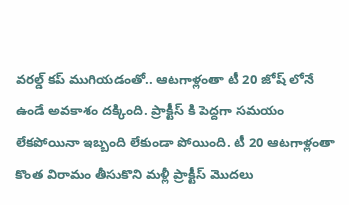వరల్డ్ కప్ ముగియడంతో.. ఆటగాళ్లంతా టీ 20 జోష్ లోనే ఉండే అవకాశం దక్కింది. ప్రాక్టీస్ కి పెద్దగా సమయం లేకపోయినా ఇబ్బంది లేకుండా పోయింది. టీ 20 ఆటగాళ్లంతా కొంత విరామం తీసుకొని మళ్లీ ప్రాక్టీస్ మొదలు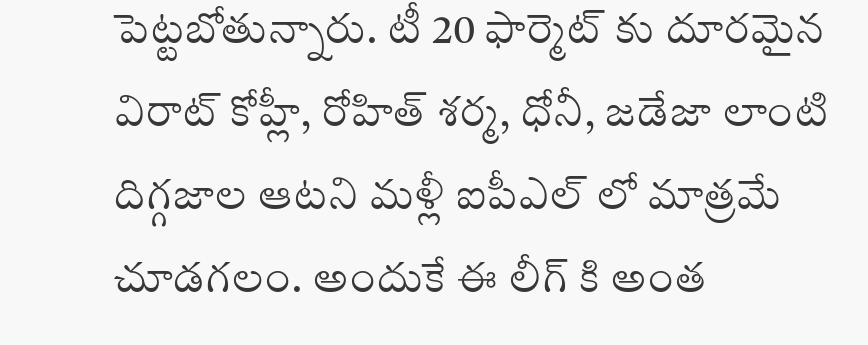పెట్టబోతున్నారు. టీ 20 ఫార్మెట్ కు దూరమైన విరాట్ కోహ్లీ, రోహిత్ శర్మ, ధోనీ, జడేజా లాంటి దిగ్గజాల ఆటని మళ్లీ ఐపీఎల్ లో మాత్రమే చూడగలం. అందుకే ఈ లీగ్ కి అంత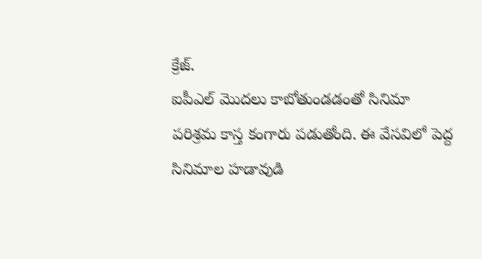క్రేజ్.
ఐపీఎల్ మొదలు కాబోతుండడంతో సినిమా పరిశ్రమ కాస్త కంగారు పడుతోంది. ఈ వేసవిలో పెద్ద సినిమాల హడావుడి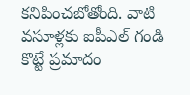కనిపించబోతోంది. వాటి వసూళ్లకు ఐపీఎల్ గండి కొట్టే ప్రమాదం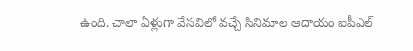ఉంది. చాలా ఏళ్లుగా వేసవిలో వచ్చే సినిమాల ఆదాయం ఐపీఎల్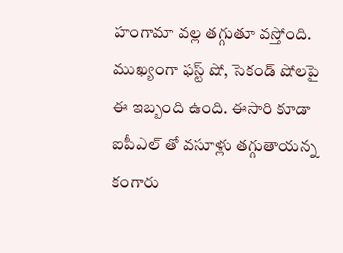హంగామా వల్ల తగ్గుతూ వస్తోంది. ముఖ్యంగా ఫస్ట్ షో, సెకండ్ షోలపై ఈ ఇబ్బంది ఉంది. ఈసారి కూడా ఐపీఎల్ తో వసూళ్లు తగ్గుతాయన్న కంగారు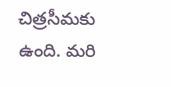చిత్రసీమకు ఉంది. మరి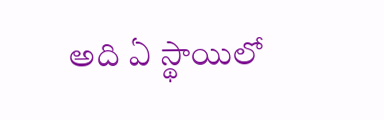అది ఏ స్థాయిలో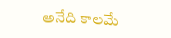అనేది కాలమే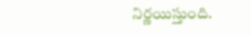నిర్ణయిస్తుంది.